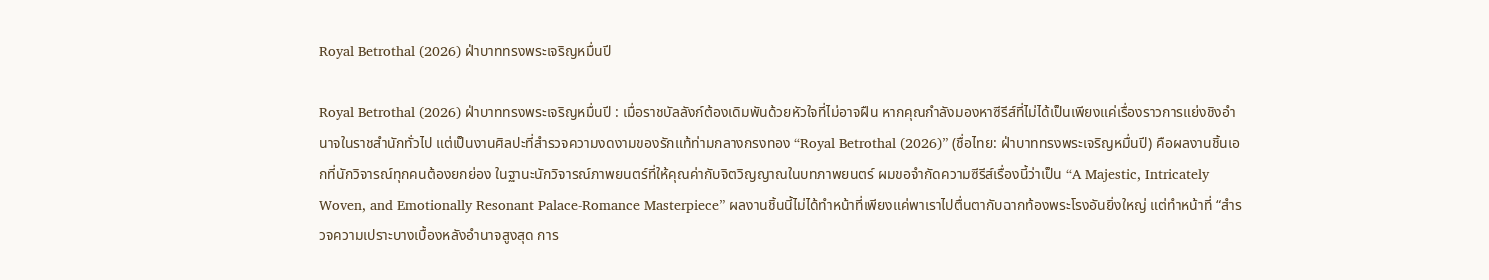Royal Betrothal (2026) ฝ่าบาททรงพระเจริญหมื่นปี

Royal Betrothal (2026) ฝ่าบาททรงพระเจริญหมื่นปี : เมื่อราชบัลลังก์ต้องเดิมพันด้วยหัวใจที่ไม่อาจฝืน หากคุณกำลังมองหาซีรีส์ที่ไม่ได้เป็นเพียงแค่เรื่องราวการแย่งชิงอำนาจในราชสำนักทั่วไป แต่เป็นงานศิลปะที่สำรวจความงดงามของรักแท้ท่ามกลางกรงทอง “Royal Betrothal (2026)” (ชื่อไทย: ฝ่าบาททรงพระเจริญหมื่นปี) คือผลงานชิ้นเอกที่นักวิจารณ์ทุกคนต้องยกย่อง ในฐานะนักวิจารณ์ภาพยนตร์ที่ให้คุณค่ากับจิตวิญญาณในบทภาพยนตร์ ผมขอจำกัดความซีรีส์เรื่องนี้ว่าเป็น “A Majestic, Intricately Woven, and Emotionally Resonant Palace-Romance Masterpiece” ผลงานชิ้นนี้ไม่ได้ทำหน้าที่เพียงแค่พาเราไปตื่นตากับฉากท้องพระโรงอันยิ่งใหญ่ แต่ทำหน้าที่ “สำรวจความเปราะบางเบื้องหลังอำนาจสูงสุด การ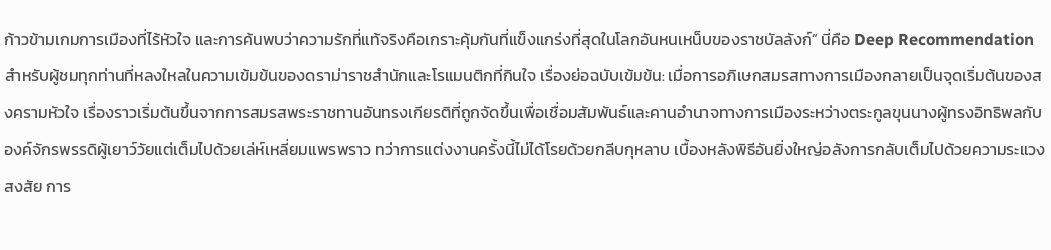ก้าวข้ามเกมการเมืองที่ไร้หัวใจ และการค้นพบว่าความรักที่แท้จริงคือเกราะคุ้มกันที่แข็งแกร่งที่สุดในโลกอันหนเหน็บของราชบัลลังก์” นี่คือ Deep Recommendation สำหรับผู้ชมทุกท่านที่หลงใหลในความเข้มข้นของดราม่าราชสำนักและโรแมนติกที่กินใจ เรื่องย่อฉบับเข้มข้น: เมื่อการอภิเษกสมรสทางการเมืองกลายเป็นจุดเริ่มต้นของสงครามหัวใจ เรื่องราวเริ่มต้นขึ้นจากการสมรสพระราชทานอันทรงเกียรติที่ถูกจัดขึ้นเพื่อเชื่อมสัมพันธ์และคานอำนาจทางการเมืองระหว่างตระกูลขุนนางผู้ทรงอิทธิพลกับองค์จักรพรรดิผู้เยาว์วัยแต่เต็มไปด้วยเล่ห์เหลี่ยมแพรพราว ทว่าการแต่งงานครั้งนี้ไม่ได้โรยด้วยกลีบกุหลาบ เบื้องหลังพิธีอันยิ่งใหญ่อลังการกลับเต็มไปด้วยความระแวงสงสัย การ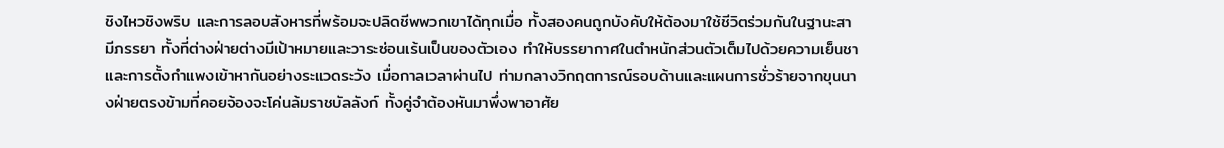ชิงไหวชิงพริบ และการลอบสังหารที่พร้อมจะปลิดชีพพวกเขาได้ทุกเมื่อ ทั้งสองคนถูกบังคับให้ต้องมาใช้ชีวิตร่วมกันในฐานะสามีภรรยา ทั้งที่ต่างฝ่ายต่างมีเป้าหมายและวาระซ่อนเร้นเป็นของตัวเอง ทำให้บรรยากาศในตำหนักส่วนตัวเต็มไปด้วยความเย็นชาและการตั้งกำแพงเข้าหากันอย่างระแวดระวัง เมื่อกาลเวลาผ่านไป ท่ามกลางวิกฤตการณ์รอบด้านและแผนการชั่วร้ายจากขุนนางฝ่ายตรงข้ามที่คอยจ้องจะโค่นล้มราชบัลลังก์ ทั้งคู่จำต้องหันมาพึ่งพาอาศัย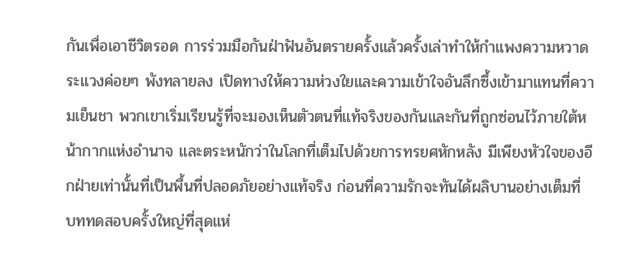กันเพื่อเอาชีวิตรอด การร่วมมือกันฝ่าฟันอันตรายครั้งแล้วครั้งเล่าทำให้กำแพงความหวาดระแวงค่อยๆ พังทลายลง เปิดทางให้ความห่วงใยและความเข้าใจอันลึกซึ้งเข้ามาแทนที่ความเย็นชา พวกเขาเริ่มเรียนรู้ที่จะมองเห็นตัวตนที่แท้จริงของกันและกันที่ถูกซ่อนไว้ภายใต้หน้ากากแห่งอำนาจ และตระหนักว่าในโลกที่เต็มไปด้วยการทรยศหักหลัง มีเพียงหัวใจของอีกฝ่ายเท่านั้นที่เป็นพื้นที่ปลอดภัยอย่างแท้จริง ก่อนที่ความรักจะทันได้ผลิบานอย่างเต็มที่ บททดสอบครั้งใหญ่ที่สุดแห่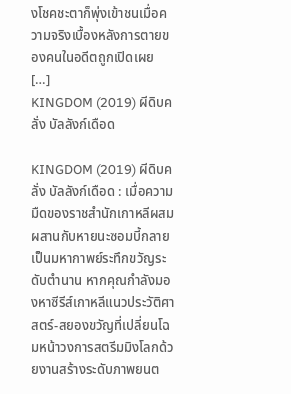งโชคชะตาก็พุ่งเข้าชนเมื่อความจริงเบื้องหลังการตายของคนในอดีตถูกเปิดเผย […]
KINGDOM (2019) ผีดิบคลั่ง บัลลังก์เดือด

KINGDOM (2019) ผีดิบคลั่ง บัลลังก์เดือด : เมื่อความมืดของราชสำนักเกาหลีผสมผสานกับหายนะซอมบี้กลายเป็นมหากาพย์ระทึกขวัญระดับตำนาน หากคุณกำลังมองหาซีรีส์เกาหลีแนวประวัติศาสตร์-สยองขวัญที่เปลี่ยนโฉมหน้าวงการสตรีมมิงโลกด้วยงานสร้างระดับภาพยนต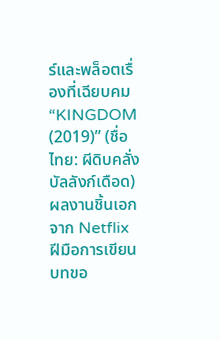ร์และพล็อตเรื่องที่เฉียบคม “KINGDOM (2019)” (ชื่อไทย: ผีดิบคลั่ง บัลลังก์เดือด) ผลงานชิ้นเอกจาก Netflix ฝีมือการเขียนบทขอ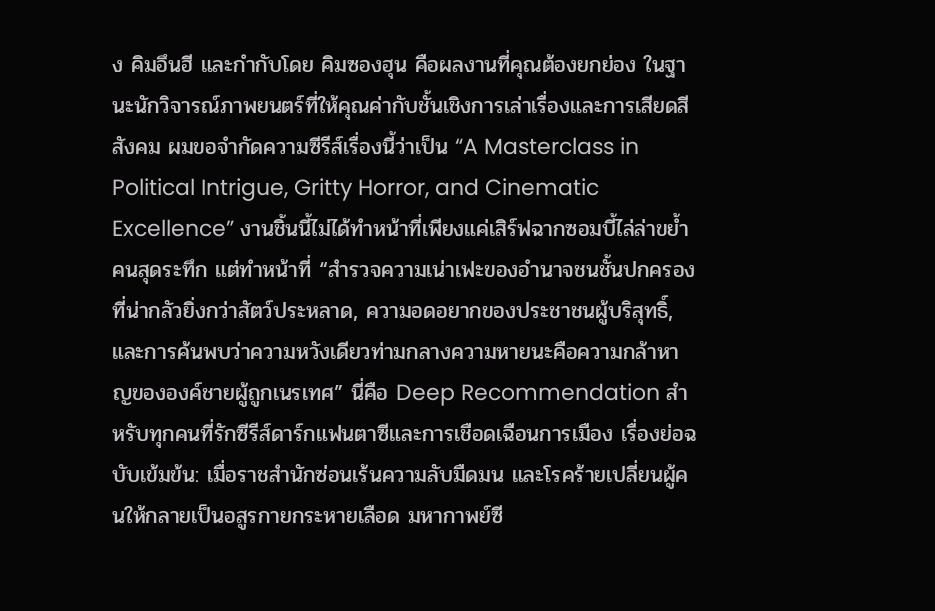ง คิมอึนฮี และกำกับโดย คิมซองฮุน คือผลงานที่คุณต้องยกย่อง ในฐานะนักวิจารณ์ภาพยนตร์ที่ให้คุณค่ากับชั้นเชิงการเล่าเรื่องและการเสียดสีสังคม ผมขอจำกัดความซีรีส์เรื่องนี้ว่าเป็น “A Masterclass in Political Intrigue, Gritty Horror, and Cinematic Excellence” งานชิ้นนี้ไม่ได้ทำหน้าที่เพียงแค่เสิร์ฟฉากซอมบี้ไล่ล่าขย้ำคนสุดระทึก แต่ทำหน้าที่ “สำรวจความเน่าเฟะของอำนาจชนชั้นปกครองที่น่ากลัวยิ่งกว่าสัตว์ประหลาด, ความอดอยากของประชาชนผู้บริสุทธิ์, และการค้นพบว่าความหวังเดียวท่ามกลางความหายนะคือความกล้าหาญขององค์ชายผู้ถูกเนรเทศ” นี่คือ Deep Recommendation สำหรับทุกคนที่รักซีรีส์ดาร์กแฟนตาซีและการเชือดเฉือนการเมือง เรื่องย่อฉบับเข้มข้น: เมื่อราชสำนักซ่อนเร้นความลับมืดมน และโรคร้ายเปลี่ยนผู้คนให้กลายเป็นอสูรกายกระหายเลือด มหากาพย์ซี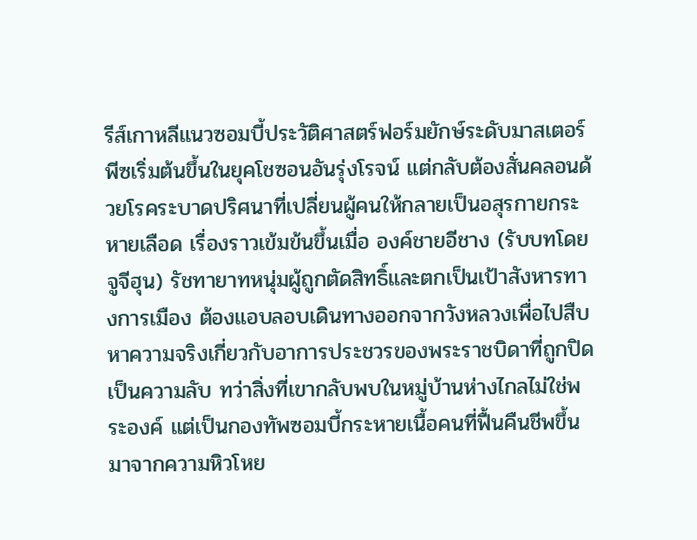รีส์เกาหลีแนวซอมบี้ประวัติศาสตร์ฟอร์มยักษ์ระดับมาสเตอร์พีซเริ่มต้นขึ้นในยุคโชซอนอันรุ่งโรจน์ แต่กลับต้องสั่นคลอนด้วยโรคระบาดปริศนาที่เปลี่ยนผู้คนให้กลายเป็นอสุรกายกระหายเลือด เรื่องราวเข้มข้นขึ้นเมื่อ องค์ชายอีชาง (รับบทโดย จูจีฮุน) รัชทายาทหนุ่มผู้ถูกตัดสิทธิ์และตกเป็นเป้าสังหารทางการเมือง ต้องแอบลอบเดินทางออกจากวังหลวงเพื่อไปสืบหาความจริงเกี่ยวกับอาการประชวรของพระราชบิดาที่ถูกปิดเป็นความลับ ทว่าสิ่งที่เขากลับพบในหมู่บ้านห่างไกลไม่ใช่พระองค์ แต่เป็นกองทัพซอมบี้กระหายเนื้อคนที่ฟื้นคืนชีพขึ้นมาจากความหิวโหย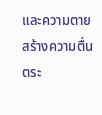และความตาย สร้างความตื่นตระ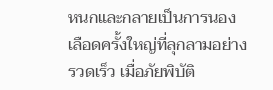หนกและกลายเป็นการนองเลือดครั้งใหญ่ที่ลุกลามอย่างรวดเร็ว เมื่อภัยพิบัติ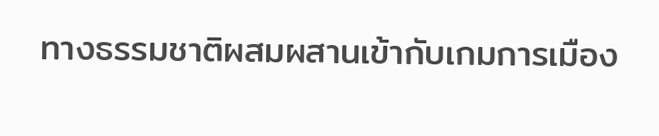ทางธรรมชาติผสมผสานเข้ากับเกมการเมือง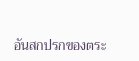อันสกปรกของตระ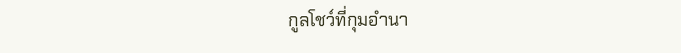กูลโชว์ที่กุมอำนา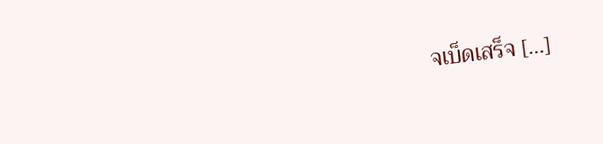จเบ็ดเสร็จ […]